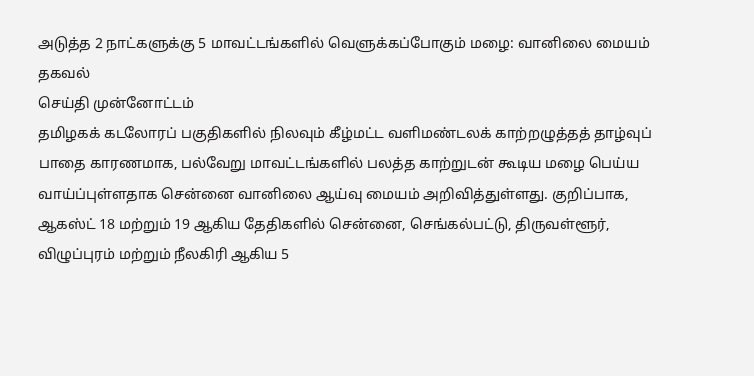அடுத்த 2 நாட்களுக்கு 5 மாவட்டங்களில் வெளுக்கப்போகும் மழை: வானிலை மையம் தகவல்
செய்தி முன்னோட்டம்
தமிழகக் கடலோரப் பகுதிகளில் நிலவும் கீழ்மட்ட வளிமண்டலக் காற்றழுத்தத் தாழ்வுப் பாதை காரணமாக, பல்வேறு மாவட்டங்களில் பலத்த காற்றுடன் கூடிய மழை பெய்ய வாய்ப்புள்ளதாக சென்னை வானிலை ஆய்வு மையம் அறிவித்துள்ளது. குறிப்பாக, ஆகஸ்ட் 18 மற்றும் 19 ஆகிய தேதிகளில் சென்னை, செங்கல்பட்டு, திருவள்ளூர், விழுப்புரம் மற்றும் நீலகிரி ஆகிய 5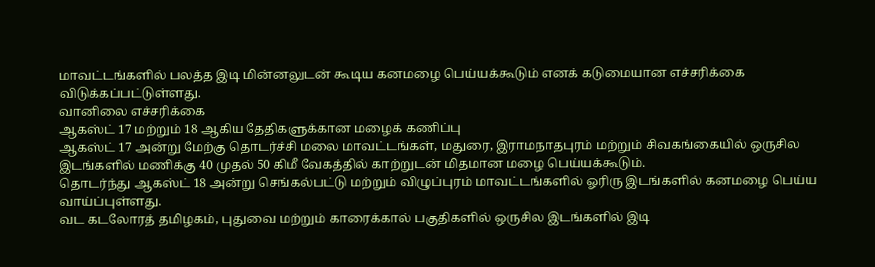மாவட்டங்களில் பலத்த இடி மின்னலுடன் கூடிய கனமழை பெய்யக்கூடும் எனக் கடுமையான எச்சரிக்கை விடுக்கப்பட்டுள்ளது.
வானிலை எச்சரிக்கை
ஆகஸ்ட் 17 மற்றும் 18 ஆகிய தேதிகளுக்கான மழைக் கணிப்பு
ஆகஸ்ட் 17 அன்று மேற்கு தொடர்ச்சி மலை மாவட்டங்கள், மதுரை, இராமநாதபுரம் மற்றும் சிவகங்கையில் ஒருசில இடங்களில் மணிக்கு 40 முதல் 50 கிமீ வேகத்தில் காற்றுடன் மிதமான மழை பெய்யக்கூடும்.
தொடர்ந்து ஆகஸ்ட் 18 அன்று செங்கல்பட்டு மற்றும் விழுப்புரம் மாவட்டங்களில் ஓரிரு இடங்களில் கனமழை பெய்ய வாய்ப்புள்ளது.
வட கடலோரத் தமிழகம், புதுவை மற்றும் காரைக்கால் பகுதிகளில் ஒருசில இடங்களில் இடி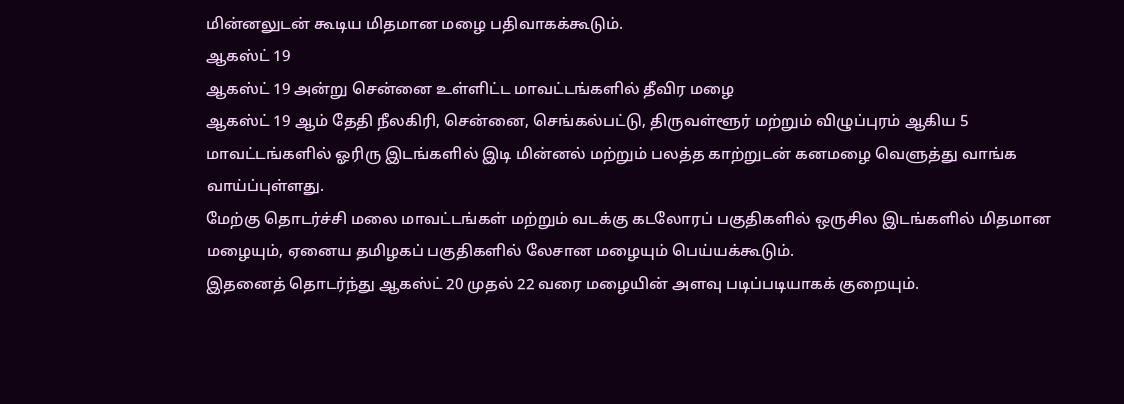மின்னலுடன் கூடிய மிதமான மழை பதிவாகக்கூடும்.
ஆகஸ்ட் 19
ஆகஸ்ட் 19 அன்று சென்னை உள்ளிட்ட மாவட்டங்களில் தீவிர மழை
ஆகஸ்ட் 19 ஆம் தேதி நீலகிரி, சென்னை, செங்கல்பட்டு, திருவள்ளூர் மற்றும் விழுப்புரம் ஆகிய 5 மாவட்டங்களில் ஓரிரு இடங்களில் இடி மின்னல் மற்றும் பலத்த காற்றுடன் கனமழை வெளுத்து வாங்க வாய்ப்புள்ளது.
மேற்கு தொடர்ச்சி மலை மாவட்டங்கள் மற்றும் வடக்கு கடலோரப் பகுதிகளில் ஒருசில இடங்களில் மிதமான மழையும், ஏனைய தமிழகப் பகுதிகளில் லேசான மழையும் பெய்யக்கூடும்.
இதனைத் தொடர்ந்து ஆகஸ்ட் 20 முதல் 22 வரை மழையின் அளவு படிப்படியாகக் குறையும்.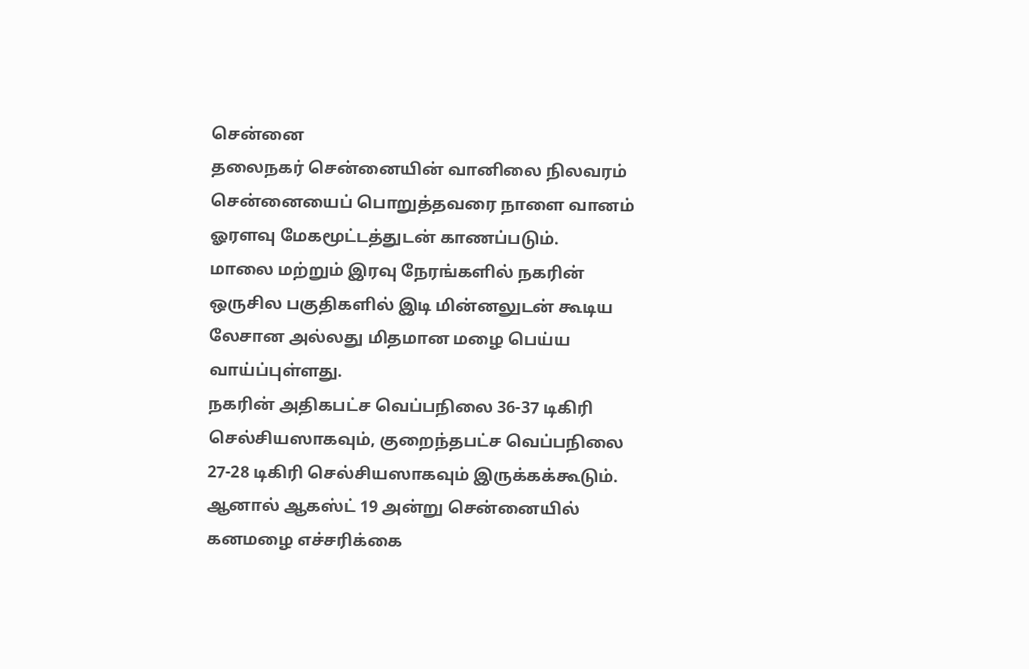சென்னை
தலைநகர் சென்னையின் வானிலை நிலவரம்
சென்னையைப் பொறுத்தவரை நாளை வானம் ஓரளவு மேகமூட்டத்துடன் காணப்படும்.
மாலை மற்றும் இரவு நேரங்களில் நகரின் ஒருசில பகுதிகளில் இடி மின்னலுடன் கூடிய லேசான அல்லது மிதமான மழை பெய்ய வாய்ப்புள்ளது.
நகரின் அதிகபட்ச வெப்பநிலை 36-37 டிகிரி செல்சியஸாகவும், குறைந்தபட்ச வெப்பநிலை 27-28 டிகிரி செல்சியஸாகவும் இருக்கக்கூடும்.
ஆனால் ஆகஸ்ட் 19 அன்று சென்னையில் கனமழை எச்சரிக்கை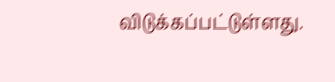விடுக்கப்பட்டுள்ளது.